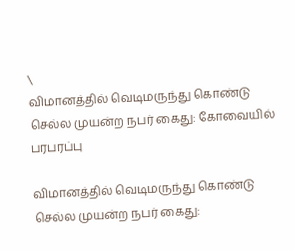\
விமானத்தில் வெடிமருந்து கொண்டு செல்ல முயன்ற நபர் கைது: கோவையில் பரபரப்பு

விமானத்தில் வெடிமருந்து கொண்டு செல்ல முயன்ற நபர் கைது: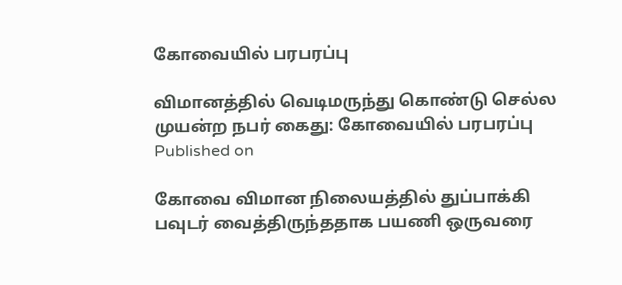கோவையில் பரபரப்பு

விமானத்தில் வெடிமருந்து கொண்டு செல்ல முயன்ற நபர் கைது: கோவையில் பரபரப்பு
Published on

கோவை விமான நிலையத்தில் துப்பாக்கி பவுடர் வைத்திருந்ததாக பயணி ஒருவரை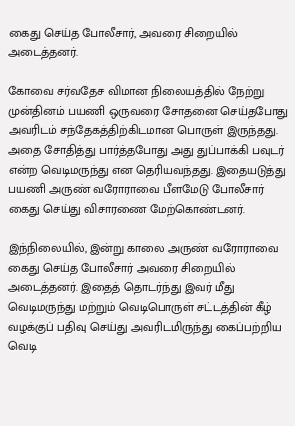கைது செய்த போலீசார், அவரை சிறையில் அடைத்தனர்.

கோவை சர்வதேச விமான நிலையத்தில் நேற்று முன்தினம் பயணி ஒருவரை சோதனை செய்தபோது அவரிடம் சந்தேகத்திற்கிடமான பொருள் இருந்தது. அதை சோதித்து பார்த்தபோது அது துப்பாக்கி பவுடர் என்ற வெடிமருந்து என தெரியவந்தது. இதையடுத்து பயணி அருண் வரோராவை பீளமேடு போலீசார் கைது செய்து விசாரணை மேற்கொண்டனர்.

இந்நிலையில், இன்று காலை அருண் வரோராவை கைது செய்த போலீசார் அவரை சிறையில் அடைத்தனர். இதைத் தொடர்ந்து இவர் மீது வெடிமருந்து மற்றும் வெடிபொருள் சட்டத்தின் கீழ் வழக்குப் பதிவு செய்து அவரிடமிருந்து கைப்பற்றிய வெடி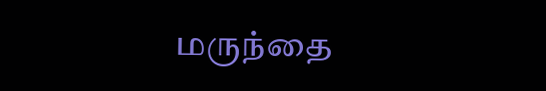மருந்தை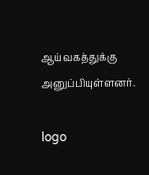ஆய்வகத்துக்கு அனுப்பியுள்ளனர்.

logo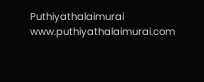Puthiyathalaimurai
www.puthiyathalaimurai.com